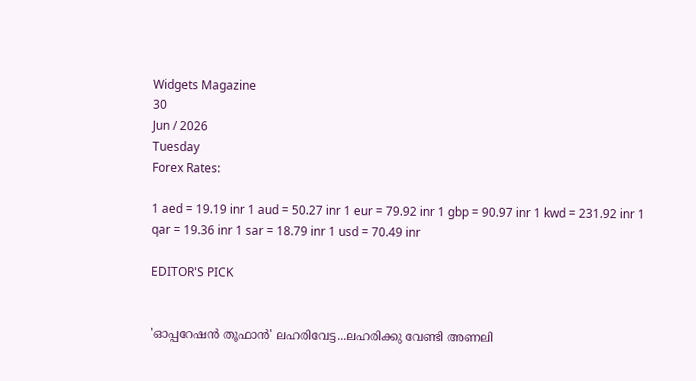Widgets Magazine
30
Jun / 2026
Tuesday
Forex Rates:

1 aed = 19.19 inr 1 aud = 50.27 inr 1 eur = 79.92 inr 1 gbp = 90.97 inr 1 kwd = 231.92 inr 1 qar = 19.36 inr 1 sar = 18.79 inr 1 usd = 70.49 inr

EDITOR'S PICK


'ഓപ്പറേഷൻ തൂഫാൻ' ലഹരിവേട്ട...ലഹരിക്കു വേണ്ടി അണലി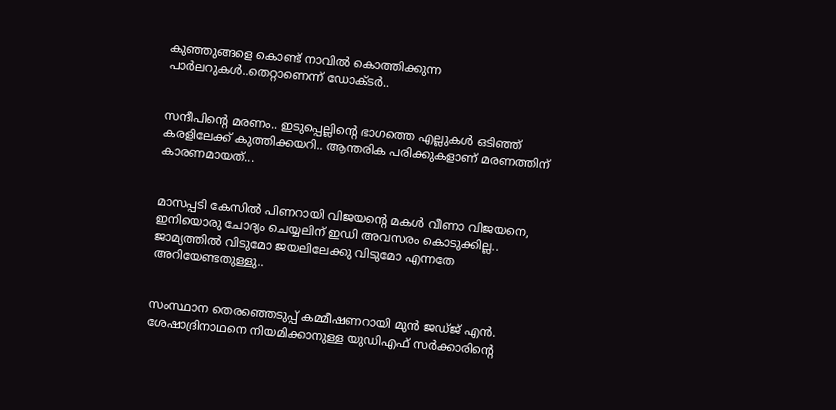കുഞ്ഞുങ്ങളെ കൊണ്ട് നാവിൽ കൊത്തിക്കുന്ന പാർലറുകൾ..തെറ്റാണെന്ന് ഡോക്ടർ..


സന്ദീപിന്റെ മരണം.. ഇടുപ്പെല്ലിന്റെ ഭാഗത്തെ എല്ലുകള്‍ ഒടിഞ്ഞ് കരളിലേക്ക് കുത്തിക്കയറി.. ആന്തരിക പരിക്കുകളാണ് മരണത്തിന് കാരണമായത്...


മാസപ്പടി കേസില്‍ പിണറായി വിജയന്റെ മകള്‍ വീണാ വിജയനെ, ഇനിയൊരു ചോദ്യം ചെയ്യലിന് ഇഡി അവസരം കൊടുക്കില്ല.. ജാമ്യത്തില്‍ വിടുമോ ജയലിലേക്കു വിടുമോ എന്നതേ അറിയേണ്ടതുള്ളു..


സംസ്ഥാന തെരഞ്ഞെടുപ്പ് കമ്മീഷണറായി മുന്‍ ജഡ്ജ് എന്‍. ശേഷാദ്രിനാഥനെ നിയമിക്കാനുള്ള യുഡിഎഫ് സര്‍ക്കാരിന്റെ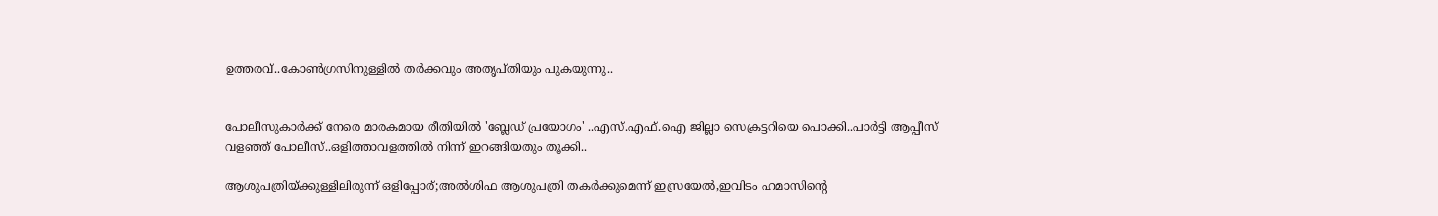ഉത്തരവ്..കോണ്‍ഗ്രസിനുള്ളില്‍ തര്‍ക്കവും അതൃപ്തിയും പുകയുന്നു..


പോലീസുകാര്‍ക്ക് നേരെ മാരകമായ രീതിയില്‍ 'ബ്ലേഡ് പ്രയോഗം' ..എസ്.എഫ്.ഐ ജില്ലാ സെക്രട്ടറിയെ പൊക്കി..പാർട്ടി ആപ്പീസ് വളഞ്ഞ് പോലീസ്..ഒളിത്താവളത്തിൽ നിന്ന് ഇറങ്ങിയതും തൂക്കി..

ആശുപത്രിയ്ക്കുള്ളിലിരുന്ന് ഒളിപ്പോര്;അല്‍ശിഫ ആശുപത്രി തകര്‍ക്കുമെന്ന് ഇസ്രയേല്‍,ഇവിടം ഹമാസിന്റെ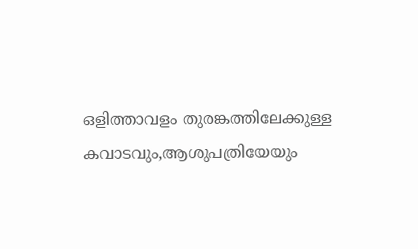ഒളിത്താവളം തുരങ്കത്തിലേക്കുള്ള കവാടവും,ആശുപത്രിയേയും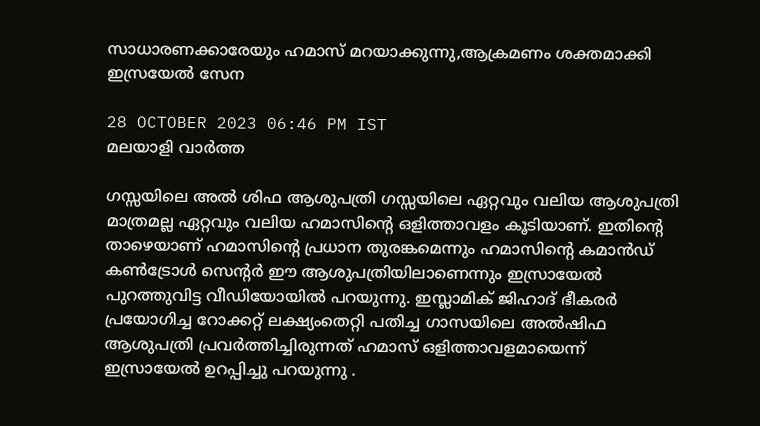സാധാരണക്കാരേയും ഹമാസ് മറയാക്കുന്നു,ആക്രമണം ശക്തമാക്കി ഇസ്രയേല്‍ സേന

28 OCTOBER 2023 06:46 PM IST
മലയാളി വാര്‍ത്ത

ഗസ്സയിലെ അല്‍ ശിഫ ആശുപത്രി ഗസ്സയിലെ ഏറ്റവും വലിയ ആശുപത്രി മാത്രമല്ല ഏറ്റവും വലിയ ഹമാസിന്റെ ഒളിത്താവളം കൂടിയാണ്. ഇതിന്റെ താഴെയാണ് ഹമാസിന്റെ പ്രധാന തുരങ്കമെന്നും ഹമാസിന്റെ കമാന്‍ഡ് കണ്‍ട്രോള്‍ സെന്റര്‍ ഈ ആശുപത്രിയിലാണെന്നും ഇസ്രായേല്‍ പുറത്തുവിട്ട വീഡിയോയില്‍ പറയുന്നു. ഇസ്ലാമിക് ജിഹാദ് ഭീകരര്‍ പ്രയോഗിച്ച റോക്കറ്റ് ലക്ഷ്യംതെറ്റി പതിച്ച ഗാസയിലെ അല്‍ഷിഫ ആശുപത്രി പ്രവര്‍ത്തിച്ചിരുന്നത് ഹമാസ് ഒളിത്താവളമായെന്ന് ഇസ്രായേല്‍ ഉറപ്പിച്ചു പറയുന്നു .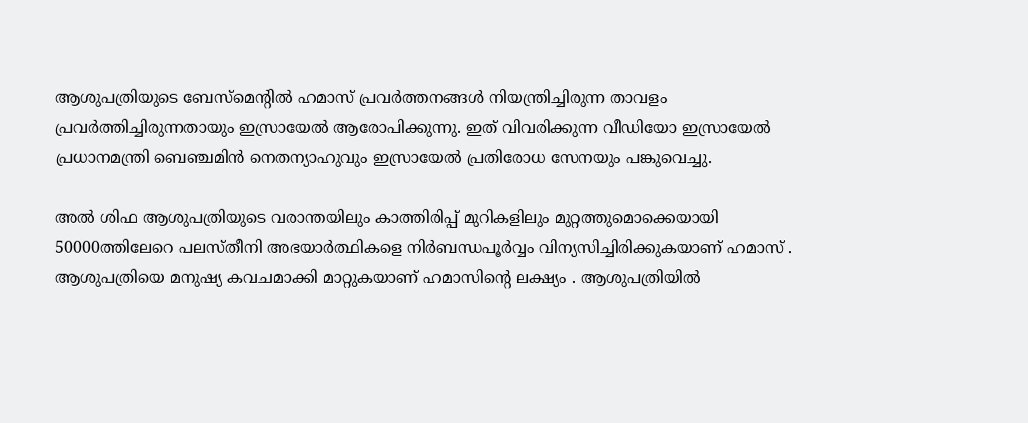ആശുപത്രിയുടെ ബേസ്‌മെന്റില്‍ ഹമാസ് പ്രവര്‍ത്തനങ്ങള്‍ നിയന്ത്രിച്ചിരുന്ന താവളം പ്രവര്‍ത്തിച്ചിരുന്നതായും ഇസ്രായേല്‍ ആരോപിക്കുന്നു. ഇത് വിവരിക്കുന്ന വീഡിയോ ഇസ്രായേല്‍ പ്രധാനമന്ത്രി ബെഞ്ചമിന്‍ നെതന്യാഹുവും ഇസ്രായേല്‍ പ്രതിരോധ സേനയും പങ്കുവെച്ചു.

അല്‍ ശിഫ ആശുപത്രിയുടെ വരാന്തയിലും കാത്തിരിപ്പ് മുറികളിലും മുറ്റത്തുമൊക്കെയായി 50000ത്തിലേറെ പലസ്തീനി അഭയാര്‍ത്ഥികളെ നിര്‍ബന്ധപൂര്‍വ്വം വിന്യസിച്ചിരിക്കുകയാണ് ഹമാസ് . ആശുപത്രിയെ മനുഷ്യ കവചമാക്കി മാറ്റുകയാണ് ഹമാസിന്റെ ലക്ഷ്യം . ആശുപത്രിയില്‍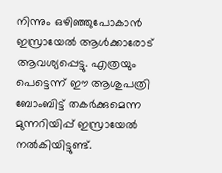നിന്നും ഒഴിഞ്ഞുപോകാന്‍ ഇസ്രായേല്‍ ആള്‍ക്കാരോട് ആവശ്യപ്പെട്ടു. എത്രയും പെട്ടെന്ന് ഈ ആശുപത്രി ബോംബിട്ട് തകര്‍ക്കുമെന്ന മുന്നറിയിപ്പ് ഇസ്രായേല്‍ നല്‍കിയിട്ടുണ്ട്.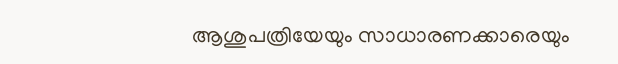ആശുപത്രിയേയും സാധാരണക്കാരെയും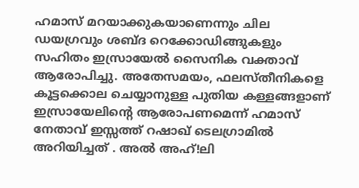ഹമാസ് മറയാക്കുകയാണെന്നും ചില ഡയഗ്രവും ശബ്ദ റെക്കോഡിങ്ങുകളും സഹിതം ഇസ്രായേല്‍ സൈനിക വക്താവ് ആരോപിച്ചു. അതേസമയം, ഫലസ്തീനികളെ കൂട്ടക്കൊല ചെയ്യാനുള്ള പുതിയ കള്ളങ്ങളാണ് ഇസ്രായേലിന്റെ ആരോപണമെന്ന് ഹമാസ് നേതാവ് ഇസ്സത്ത് റഷാഖ് ടെലഗ്രാമില്‍ അറിയിച്ചത് . അല്‍ അഹ്!ലി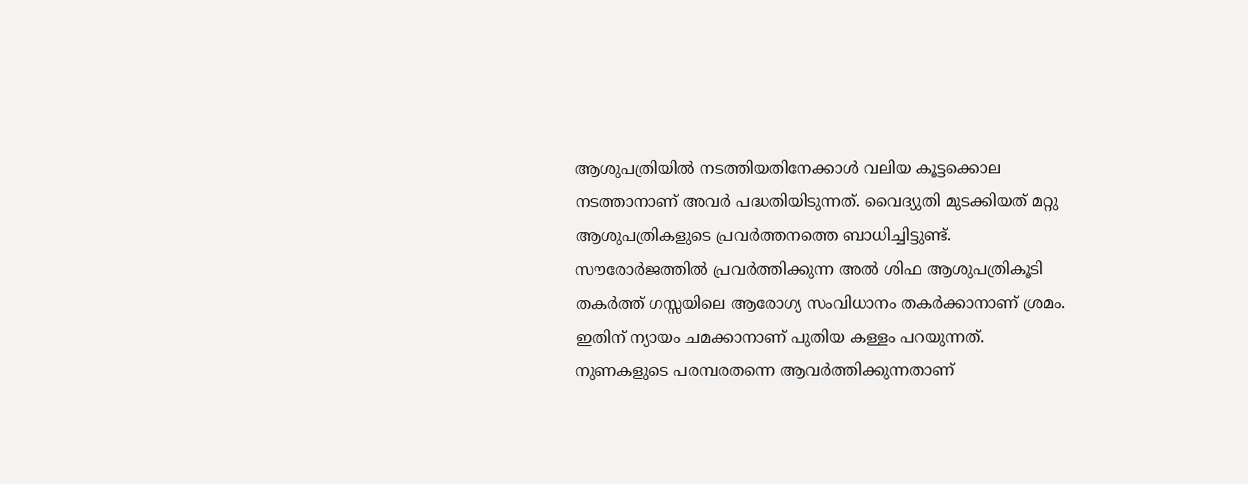ആശുപത്രിയില്‍ നടത്തിയതിനേക്കാള്‍ വലിയ കൂട്ടക്കൊല നടത്താനാണ് അവര്‍ പദ്ധതിയിടുന്നത്. വൈദ്യുതി മുടക്കിയത് മറ്റു ആശുപത്രികളുടെ പ്രവര്‍ത്തനത്തെ ബാധിച്ചിട്ടുണ്ട്. സൗരോര്‍ജത്തില്‍ പ്രവര്‍ത്തിക്കുന്ന അല്‍ ശിഫ ആശുപത്രികൂടി തകര്‍ത്ത് ഗസ്സയിലെ ആരോഗ്യ സംവിധാനം തകര്‍ക്കാനാണ് ശ്രമം. ഇതിന് ന്യായം ചമക്കാനാണ് പുതിയ കള്ളം പറയുന്നത്. നുണകളുടെ പരമ്പരതന്നെ ആവര്‍ത്തിക്കുന്നതാണ്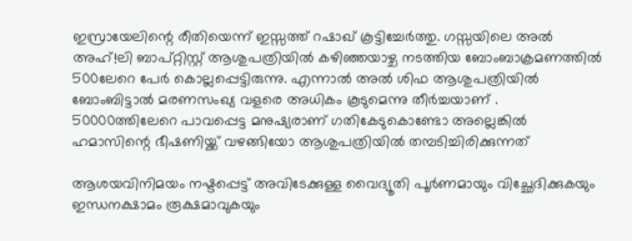ഇസ്രായേലിന്റെ രീതിയെന്ന് ഇസ്സത്ത് റഷാഖ് കൂട്ടിച്ചേര്‍ത്തു. ഗസ്സയിലെ അല്‍ അഹ്!ലി ബാപ്റ്റിസ്റ്റ് ആശുപത്രിയില്‍ കഴിഞ്ഞയാഴ്ച നടത്തിയ ബോംബാക്രമണത്തില്‍ 500ലേറെ പേര്‍ കൊല്ലപ്പെട്ടിരുന്നു. എന്നാല്‍ അല്‍ ശിഫ ആശുപത്രിയില്‍ ബോംബിട്ടാല്‍ മരണസംഖ്യ വളരെ അധികം കൂടുമെന്നു തീര്‍ച്ചയാണ് . 50000ത്തിലേറെ പാവപ്പെട്ട മനുഷ്യരാണ് ഗതികേടുകൊണ്ടോ അല്ലെങ്കില്‍ ഹമാസിന്റെ ഭീഷണിയ്ക്ക് വഴങ്ങിയോ ആശുപത്രിയില്‍ തമ്പടിച്ചിരിക്കുന്നത്

ആശയവിനിമയം നഷ്ടപ്പെട്ട് അവിടേക്കുള്ള വൈദ്യൂതി പൂര്‍ണമായും വിച്ഛേദിക്കുകയും ഇന്ധനക്ഷാമം രൂക്ഷമാവുകയും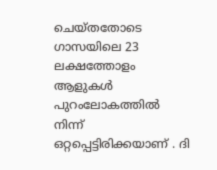ചെയ്തതോടെ ഗാസയിലെ 23 ലക്ഷത്തോളം ആളുകള്‍ പുറംലോകത്തില്‍ നിന്ന് ഒറ്റപ്പെട്ടിരിക്കയാണ് . ദി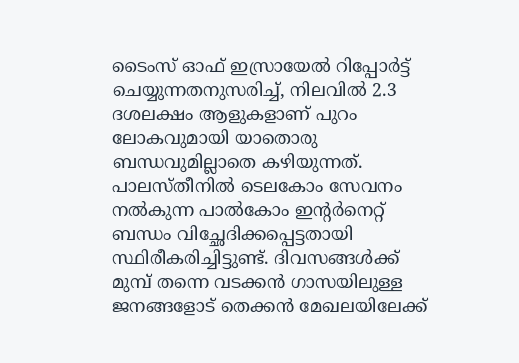ടൈംസ് ഓഫ് ഇസ്രായേല്‍ റിപ്പോര്‍ട്ട് ചെയ്യുന്നതനുസരിച്ച്, നിലവില്‍ 2.3 ദശലക്ഷം ആളുകളാണ് പുറം ലോകവുമായി യാതൊരു ബന്ധവുമില്ലാതെ കഴിയുന്നത്. പാലസ്തീനില്‍ ടെലകോം സേവനം നല്‍കുന്ന പാല്‍കോം ഇന്റര്‍നെറ്റ് ബന്ധം വിച്ഛേദിക്കപ്പെട്ടതായി സ്ഥിരീകരിച്ചിട്ടുണ്ട്. ദിവസങ്ങള്‍ക്ക് മുമ്പ് തന്നെ വടക്കന്‍ ഗാസയിലുള്ള ജനങ്ങളോട് തെക്കന്‍ മേഖലയിലേക്ക്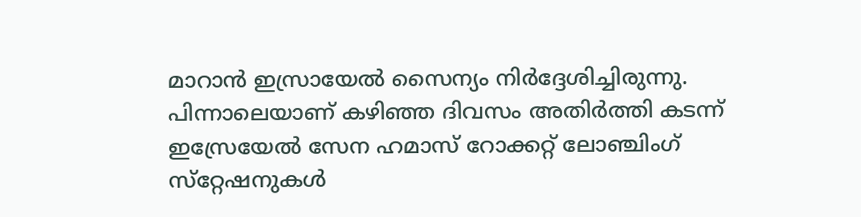മാറാന്‍ ഇസ്രായേല്‍ സൈന്യം നിര്‍ദ്ദേശിച്ചിരുന്നു. പിന്നാലെയാണ് കഴിഞ്ഞ ദിവസം അതിര്‍ത്തി കടന്ന് ഇസ്രേയേല്‍ സേന ഹമാസ് റോക്കറ്റ് ലോഞ്ചിംഗ് സ്‌റ്റേഷനുകള്‍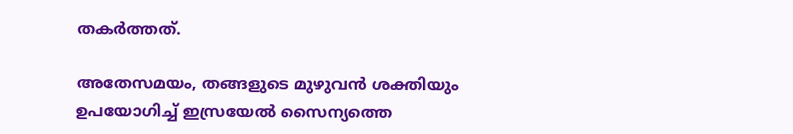തകര്‍ത്തത്.

അതേസമയം, തങ്ങളുടെ മുഴുവന്‍ ശക്തിയും ഉപയോഗിച്ച് ഇസ്രയേല്‍ സൈന്യത്തെ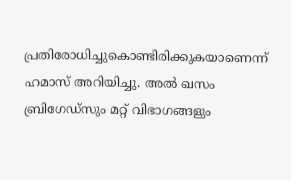പ്രതിരോധിച്ചുകൊണ്ടിരിക്കുകയാണെന്ന് ഹമാസ് അറിയിച്ചു. അല്‍ ഖസം ബ്രിഗേഡ്‌സും മറ്റ് വിഭാഗങ്ങളും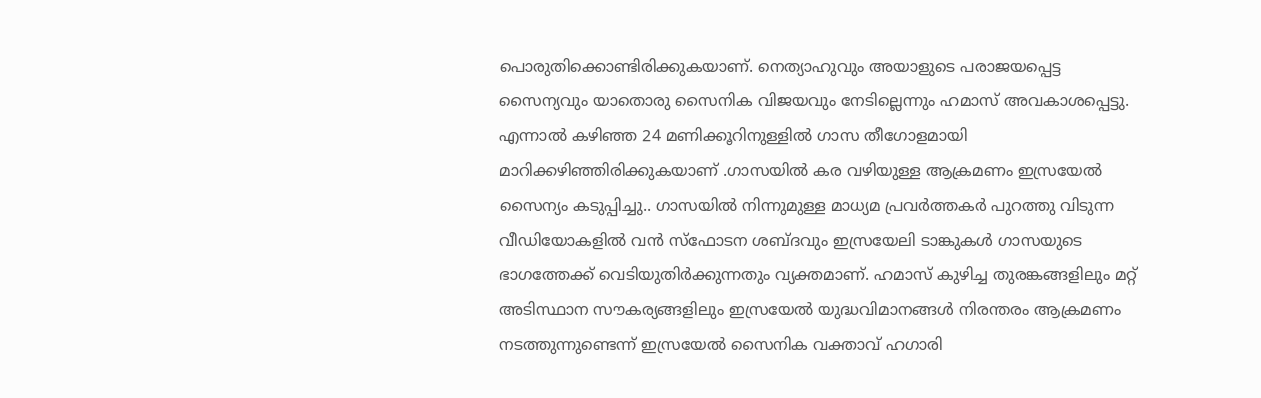പൊരുതിക്കൊണ്ടിരിക്കുകയാണ്. നെത്യാഹുവും അയാളുടെ പരാജയപ്പെട്ട സൈന്യവും യാതൊരു സൈനിക വിജയവും നേടില്ലെന്നും ഹമാസ് അവകാശപ്പെട്ടു. എന്നാല്‍ കഴിഞ്ഞ 24 മണിക്കൂറിനുള്ളില്‍ ഗാസ തീഗോളമായി മാറിക്കഴിഞ്ഞിരിക്കുകയാണ് .ഗാസയില്‍ കര വഴിയുള്ള ആക്രമണം ഇസ്രയേല്‍ സൈന്യം കടുപ്പിച്ചു.. ഗാസയില്‍ നിന്നുമുള്ള മാധ്യമ പ്രവര്‍ത്തകര്‍ പുറത്തു വിടുന്ന വീഡിയോകളില്‍ വന്‍ സ്‌ഫോടന ശബ്ദവും ഇസ്രയേലി ടാങ്കുകള്‍ ഗാസയുടെ ഭാഗത്തേക്ക് വെടിയുതിര്‍ക്കുന്നതും വ്യക്തമാണ്. ഹമാസ് കുഴിച്ച തുരങ്കങ്ങളിലും മറ്റ് അടിസ്ഥാന സൗകര്യങ്ങളിലും ഇസ്രയേല്‍ യുദ്ധവിമാനങ്ങള്‍ നിരന്തരം ആക്രമണം നടത്തുന്നുണ്ടെന്ന് ഇസ്രയേല്‍ സൈനിക വക്താവ് ഹഗാരി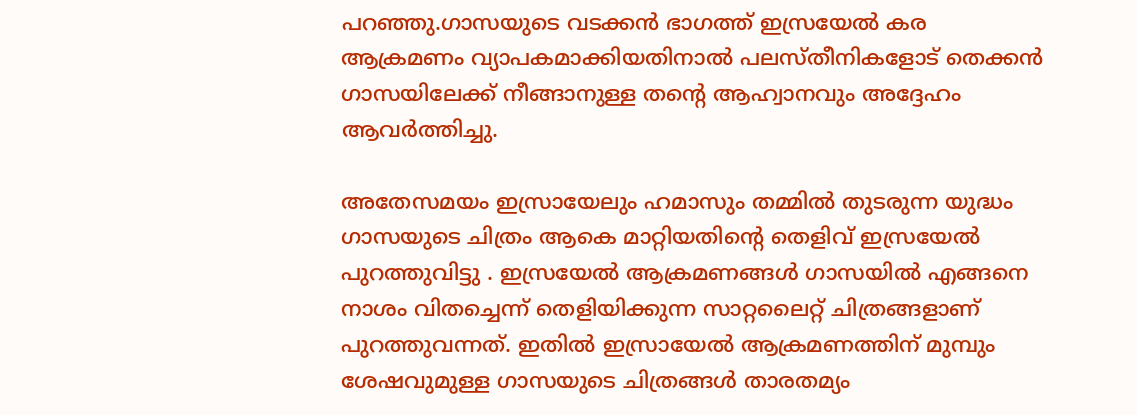പറഞ്ഞു.ഗാസയുടെ വടക്കന്‍ ഭാഗത്ത് ഇസ്രയേല്‍ കര ആക്രമണം വ്യാപകമാക്കിയതിനാല്‍ പലസ്തീനികളോട് തെക്കന്‍ ഗാസയിലേക്ക് നീങ്ങാനുള്ള തന്റെ ആഹ്വാനവും അദ്ദേഹം ആവര്‍ത്തിച്ചു.

അതേസമയം ഇസ്രായേലും ഹമാസും തമ്മില്‍ തുടരുന്ന യുദ്ധം ഗാസയുടെ ചിത്രം ആകെ മാറ്റിയതിന്റെ തെളിവ് ഇസ്രയേല്‍ പുറത്തുവിട്ടു . ഇസ്രയേല്‍ ആക്രമണങ്ങള്‍ ഗാസയില്‍ എങ്ങനെ നാശം വിതച്ചെന്ന് തെളിയിക്കുന്ന സാറ്റലൈറ്റ് ചിത്രങ്ങളാണ് പുറത്തുവന്നത്. ഇതില്‍ ഇസ്രായേല്‍ ആക്രമണത്തിന് മുമ്പും ശേഷവുമുള്ള ഗാസയുടെ ചിത്രങ്ങള്‍ താരതമ്യം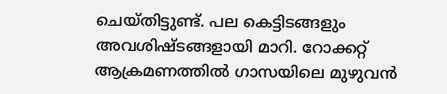ചെയ്തിട്ടുണ്ട്. പല കെട്ടിടങ്ങളും അവശിഷ്ടങ്ങളായി മാറി. റോക്കറ്റ് ആക്രമണത്തില്‍ ഗാസയിലെ മുഴുവന്‍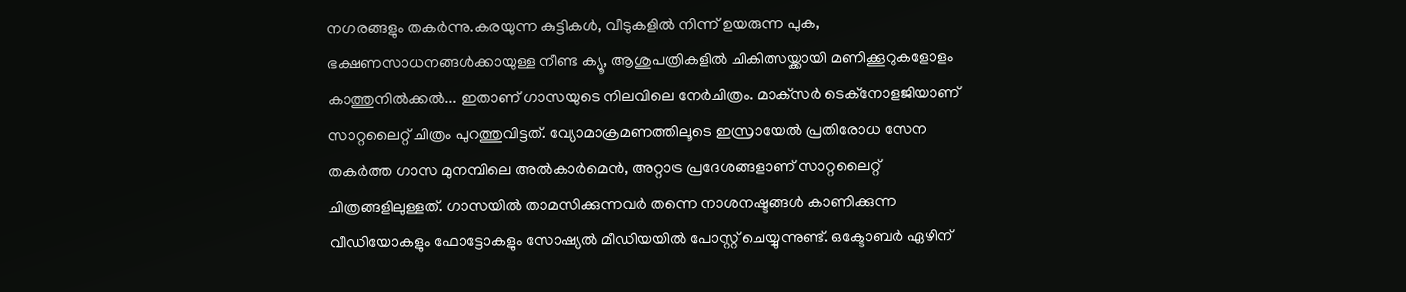നഗരങ്ങളും തകര്‍ന്നു.കരയുന്ന കുട്ടികള്‍, വീടുകളില്‍ നിന്ന് ഉയരുന്ന പുക, ഭക്ഷണസാധനങ്ങള്‍ക്കായുള്ള നീണ്ട ക്യൂ, ആശുപത്രികളില്‍ ചികിത്സയ്ക്കായി മണിക്കൂറുകളോളം കാത്തുനില്‍ക്കല്‍... ഇതാണ് ഗാസയുടെ നിലവിലെ നേര്‍ചിത്രം. മാക്‌സര്‍ ടെക്‌നോളജിയാണ് സാറ്റലൈറ്റ് ചിത്രം പുറത്തുവിട്ടത്. വ്യോമാക്രമണത്തിലൂടെ ഇസ്രായേല്‍ പ്രതിരോധ സേന തകര്‍ത്ത ഗാസ മുനമ്പിലെ അല്‍കാര്‍മെന്‍, അറ്റാട്ര പ്രദേശങ്ങളാണ് സാറ്റലൈറ്റ് ചിത്രങ്ങളിലുള്ളത്. ഗാസയില്‍ താമസിക്കുന്നവര്‍ തന്നെ നാശനഷ്ടങ്ങള്‍ കാണിക്കുന്ന വീഡിയോകളും ഫോട്ടോകളും സോഷ്യല്‍ മീഡിയയില്‍ പോസ്റ്റ് ചെയ്യുന്നുണ്ട്. ഒക്ടോബര്‍ ഏഴിന്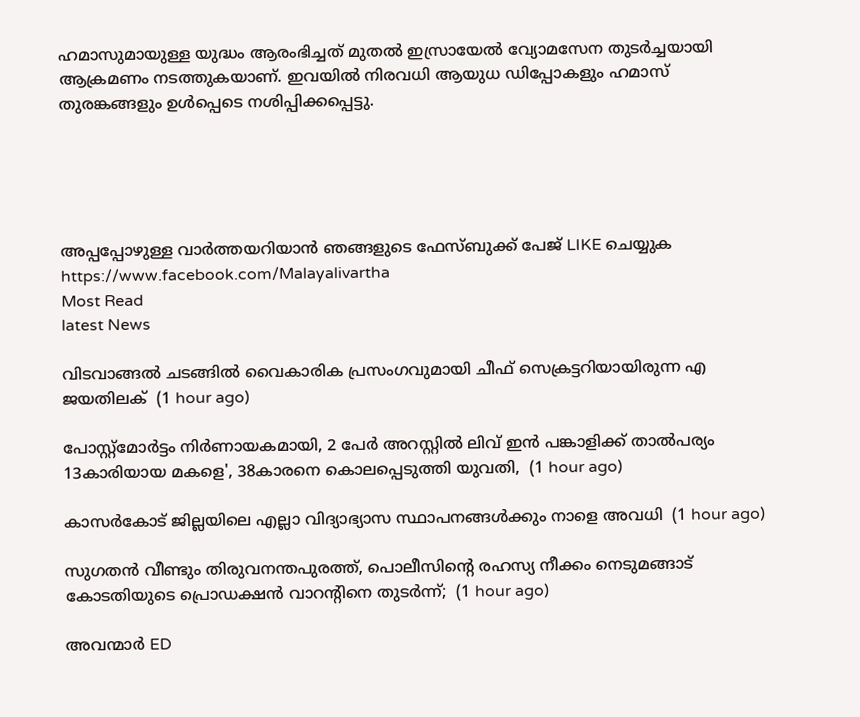ഹമാസുമായുള്ള യുദ്ധം ആരംഭിച്ചത് മുതല്‍ ഇസ്രായേല്‍ വ്യോമസേന തുടര്‍ച്ചയായി ആക്രമണം നടത്തുകയാണ്. ഇവയില്‍ നിരവധി ആയുധ ഡിപ്പോകളും ഹമാസ് തുരങ്കങ്ങളും ഉള്‍പ്പെടെ നശിപ്പിക്കപ്പെട്ടു.





അപ്പപ്പോഴുള്ള വാര്‍ത്തയറിയാന്‍ ഞങ്ങളുടെ ഫേസ്‌ബുക്ക്‌ പേജ് LIKE ചെയ്യുക
https://www.facebook.com/Malayalivartha
Most Read
latest News

വിടവാങ്ങല്‍ ചടങ്ങില്‍ വൈകാരിക പ്രസംഗവുമായി ചീഫ് സെക്രട്ടറിയായിരുന്ന എ ജയതിലക്  (1 hour ago)

പോസ്റ്റ്മോർട്ടം നിർണായകമായി, 2 പേർ അറസ്റ്റിൽ ലിവ് ഇൻ പങ്കാളിക്ക് താൽപര്യം 13കാരിയായ മകളെ', 38കാരനെ കൊലപ്പെടുത്തി യുവതി,  (1 hour ago)

കാസർകോട് ജില്ലയിലെ എല്ലാ വിദ്യാഭ്യാസ സ്ഥാപനങ്ങൾക്കും നാളെ അവധി  (1 hour ago)

സുഗതൻ വീണ്ടും തിരുവനന്തപുരത്ത്, പൊലീസിന്‍റെ രഹസ്യ നീക്കം നെടുമങ്ങാട് കോടതിയുടെ പ്രൊഡക്ഷൻ വാറന്‍റിനെ തുടർന്ന്;  (1 hour ago)

അവന്മാർ ED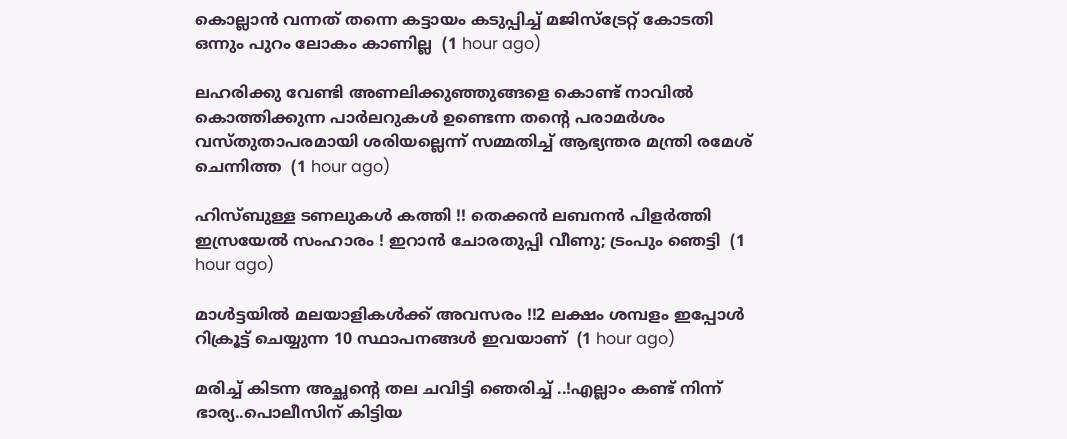കൊല്ലാൻ വന്നത് തന്നെ കട്ടായം കടുപ്പിച്ച് മജിസ്ട്രേറ്റ് കോടതി ഒന്നും പുറം ലോകം കാണില്ല  (1 hour ago)

ലഹരിക്കു വേണ്ടി അണലിക്കുഞ്ഞുങ്ങളെ കൊണ്ട് നാവിൽ കൊത്തിക്കുന്ന പാർലറുകൾ ഉണ്ടെന്ന തന്‍റെ പരാമർശം വസ്തുതാപരമായി ശരിയല്ലെന്ന് സമ്മതിച്ച് ആഭ്യന്തര മന്ത്രി രമേശ് ചെന്നിത്ത  (1 hour ago)

ഹിസ്ബുള്ള ടണലുകള്‍ കത്തി !! തെക്കന്‍ ലബനന്‍ പിളര്‍ത്തി ഇസ്രയേല്‍ സംഹാരം ! ഇറാന്‍ ചോരതുപ്പി വീണു; ട്രംപും ഞെട്ടി  (1 hour ago)

മാൾട്ടയിൽ മലയാളികൾക്ക് അവസരം !!2 ലക്ഷം ശമ്പളം ഇപ്പോൾ റിക്രൂട്ട് ചെയ്യുന്ന 10 സ്ഥാപനങ്ങൾ ഇവയാണ്  (1 hour ago)

മരിച്ച് കിടന്ന അച്ഛന്റെ തല ചവിട്ടി ഞെരിച്ച് ..!എല്ലാം കണ്ട് നിന്ന് ഭാര്യ..പൊലീസിന് കിട്ടിയ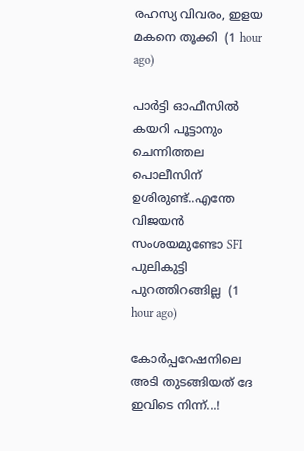രഹസ്യ വിവരം, ഇളയ മകനെ തൂക്കി  (1 hour ago)

പാർട്ടി ഓഫീസിൽ കയറി പൂട്ടാനും ചെന്നിത്തല പൊലീസിന് ഉശിരുണ്ട്..എന്തേ വിജയൻ സംശയമുണ്ടോ SFI പുലികുട്ടി പുറത്തിറങ്ങില്ല  (1 hour ago)

കോർപ്പറേഷനിലെ അടി തുടങ്ങിയത് ദേ ഇവിടെ നിന്ന്...!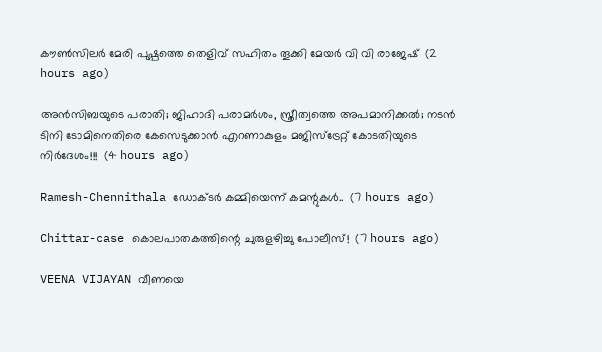കൗൺസിലർ മേരി പുഷ്പത്തെ തെളിവ് സഹിതം തൂക്കി മേയർ വി വി രാജേഷ്  (2 hours ago)

അൻസിബയുടെ പരാതി; ജിഹാദി പരാമർശം, സ്ത്രീത്വത്തെ അപമാനിക്കൽ; നടൻ ടിനി ടോമിനെതിരെ കേസെടുക്കാൻ എറണാകുളം മജിസ്ട്രേറ്റ് കോടതിയുടെ നിർദേശം!!!  (4 hours ago)

Ramesh-Chennithala ഡോക്ടർ കമ്മിയെന്ന് കമന്റുകൾ..  (7 hours ago)

Chittar-case കൊലപാതകത്തിന്റെ ചുരുളഴിച്ചു പോലീസ്!  (7 hours ago)

VEENA VIJAYAN വീണയെ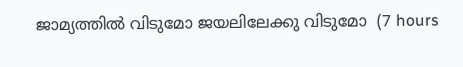ജാമ്യത്തില്‍ വിടുമോ ജയലിലേക്കു വിടുമോ  (7 hours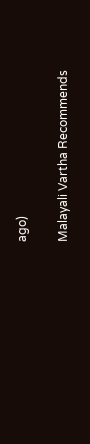ago)

Malayali Vartha Recommends